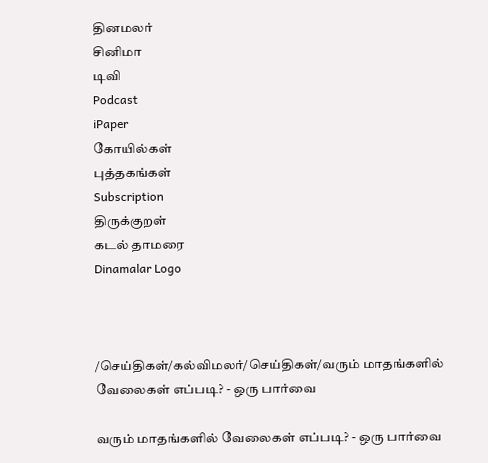தினமலர்
சினிமா
டிவி
Podcast
iPaper
கோயில்கள்
புத்தகங்கள்
Subscription
திருக்குறள்
கடல் தாமரை
Dinamalar Logo



/செய்திகள்/கல்விமலர்/செய்திகள்/வரும் மாதங்களில் வேலைகள் எப்படி? - ஒரு பார்வை

வரும் மாதங்களில் வேலைகள் எப்படி? - ஒரு பார்வை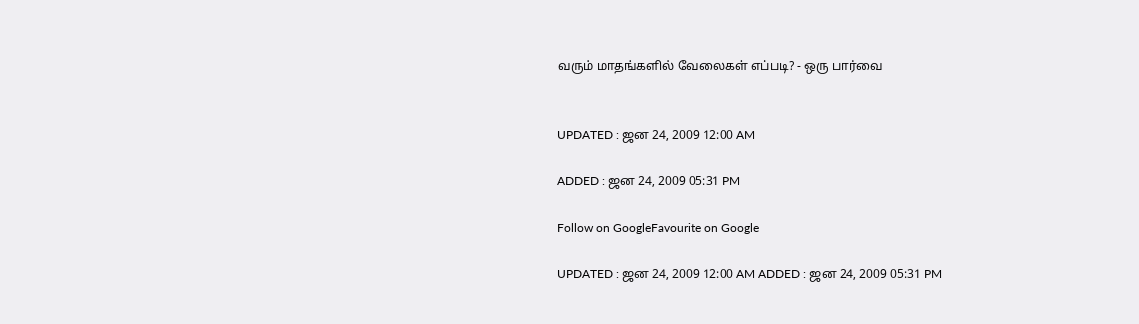வரும் மாதங்களில் வேலைகள் எப்படி? - ஒரு பார்வை


UPDATED : ஜன 24, 2009 12:00 AM

ADDED : ஜன 24, 2009 05:31 PM

Follow on GoogleFavourite on Google

UPDATED : ஜன 24, 2009 12:00 AM ADDED : ஜன 24, 2009 05:31 PM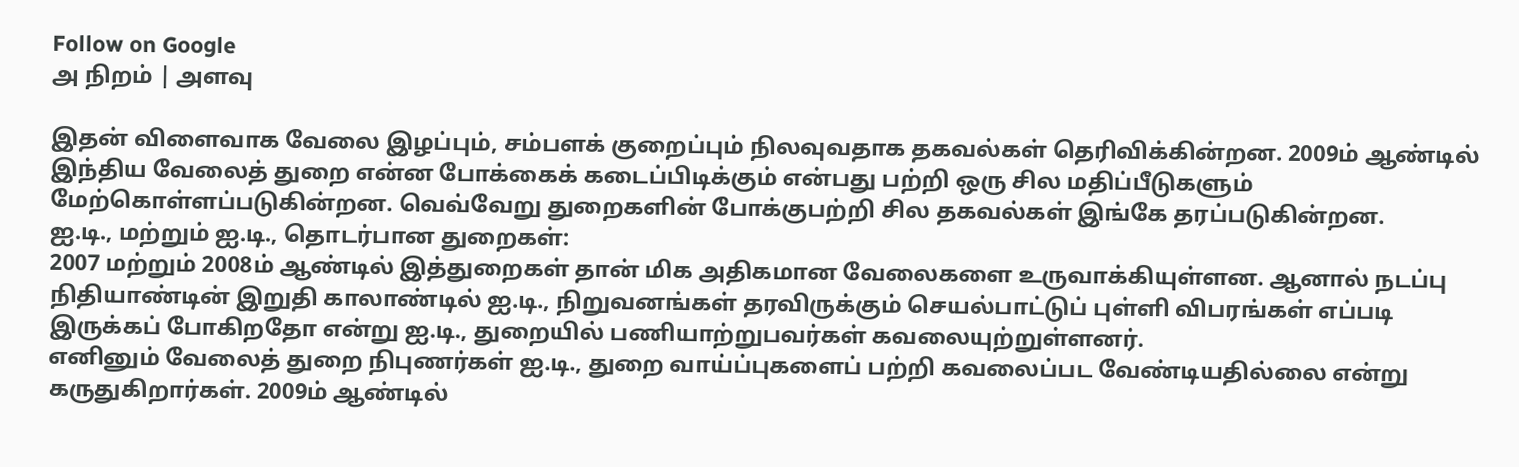Follow on Google
அ நிறம் | அளவு

இதன் விளைவாக வேலை இழப்பும், சம்பளக் குறைப்பும் நிலவுவதாக தகவல்கள் தெரிவிக்கின்றன. 2009ம் ஆண்டில் இந்திய வேலைத் துறை என்ன போக்கைக் கடைப்பிடிக்கும் என்பது பற்றி ஒரு சில மதிப்பீடுகளும் மேற்கொள்ளப்படுகின்றன. வெவ்வேறு துறைகளின் போக்குபற்றி சில தகவல்கள் இங்கே தரப்படுகின்றன.
ஐ.டி., மற்றும் ஐ.டி., தொடர்பான துறைகள்:
2007 மற்றும் 2008ம் ஆண்டில் இத்துறைகள் தான் மிக அதிகமான வேலைகளை உருவாக்கியுள்ளன. ஆனால் நடப்பு நிதியாண்டின் இறுதி காலாண்டில் ஐ.டி., நிறுவனங்கள் தரவிருக்கும் செயல்பாட்டுப் புள்ளி விபரங்கள் எப்படி இருக்கப் போகிறதோ என்று ஐ.டி., துறையில் பணியாற்றுபவர்கள் கவலையுற்றுள்ளனர்.
எனினும் வேலைத் துறை நிபுணர்கள் ஐ.டி., துறை வாய்ப்புகளைப் பற்றி கவலைப்பட வேண்டியதில்லை என்று கருதுகிறார்கள். 2009ம் ஆண்டில்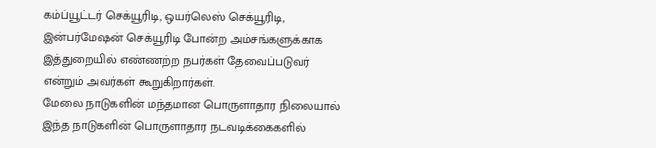கம்ப்யூட்டர் செக்யூரிடி, ஒயர்லெஸ் செக்யூரிடி, இன்பர்மேஷன் செக்யூரிடி போன்ற அம்சங்களுக்காக இத்துறையில் எண்ணற்ற நபர்கள் தேவைப்படுவர் என்றும் அவர்கள் கூறுகிறார்கள்.
மேலை நாடுகளின் மந்தமான பொருளாதார நிலையால் இந்த நாடுகளின் பொருளாதார நடவடிக்கைகளில்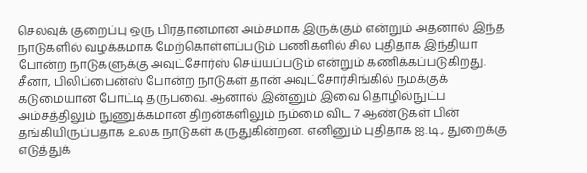செலவுக் குறைப்பு ஒரு பிரதானமான அம்சமாக இருக்கும் என்றும் அதனால் இந்த நாடுகளில் வழக்கமாக மேற்கொள்ளப்படும் பணிகளில் சில புதிதாக இந்தியா போன்ற நாடுகளுக்கு அவுட்சோர்ஸ் செய்யப்படும் என்றும் கணிக்கப்படுகிறது.
சீனா, பிலிப்பைன்ஸ் போன்ற நாடுகள் தான் அவுட்சோர்சிங்கில் நமக்குக் கடுமையான போட்டி தருபவை. ஆனால் இன்னும் இவை தொழில்நுட்ப அம்சத்திலும் நுணுக்கமான திறன்களிலும் நம்மை விட 7 ஆண்டுகள் பின் தங்கியிருப்பதாக உலக நாடுகள் கருதுகின்றன. எனினும் புதிதாக ஐ.டி., துறைக்கு எடுத்துக்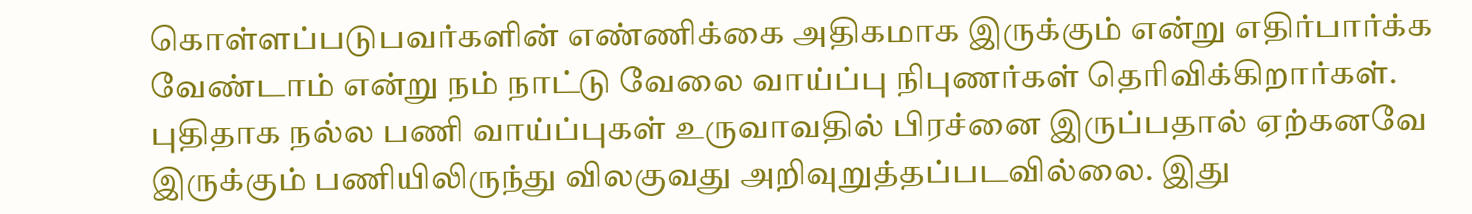கொள்ளப்படுபவர்களின் எண்ணிக்கை அதிகமாக இருக்கும் என்று எதிர்பார்க்க வேண்டாம் என்று நம் நாட்டு வேலை வாய்ப்பு நிபுணர்கள் தெரிவிக்கிறார்கள்.
புதிதாக நல்ல பணி வாய்ப்புகள் உருவாவதில் பிரச்னை இருப்பதால் ஏற்கனவே இருக்கும் பணியிலிருந்து விலகுவது அறிவுறுத்தப்படவில்லை. இது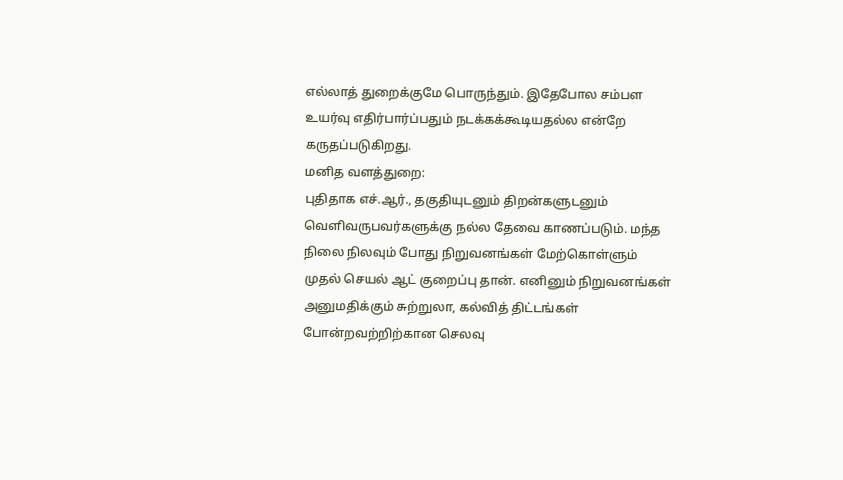எல்லாத் துறைக்குமே பொருந்தும். இதேபோல சம்பள உயர்வு எதிர்பார்ப்பதும் நடக்கக்கூடியதல்ல என்றே கருதப்படுகிறது.
மனித வளத்துறை:
புதிதாக எச்.ஆர்., தகுதியுடனும் திறன்களுடனும் வெளிவருபவர்களுக்கு நல்ல தேவை காணப்படும். மந்த நிலை நிலவும் போது நிறுவனங்கள் மேற்கொள்ளும் முதல் செயல் ஆட் குறைப்பு தான். எனினும் நிறுவனங்கள் அனுமதிக்கும் சுற்றுலா, கல்வித் திட்டங்கள் போன்றவற்றிற்கான செலவு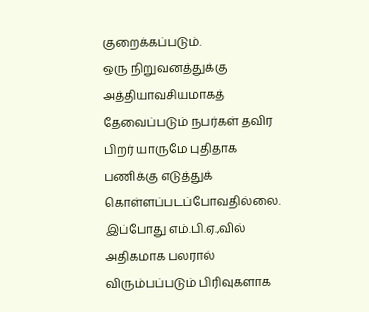குறைக்கப்படும்.
ஒரு நிறுவனத்துக்கு அத்தியாவசியமாகத் தேவைப்படும் நபர்கள் தவிர பிறர் யாருமே புதிதாக பணிக்கு எடுத்துக் கொள்ளப்படப்போவதில்லை. இப்போது எம்.பி.ஏ.,வில் அதிகமாக பலரால் விரும்பப்படும் பிரிவுகளாக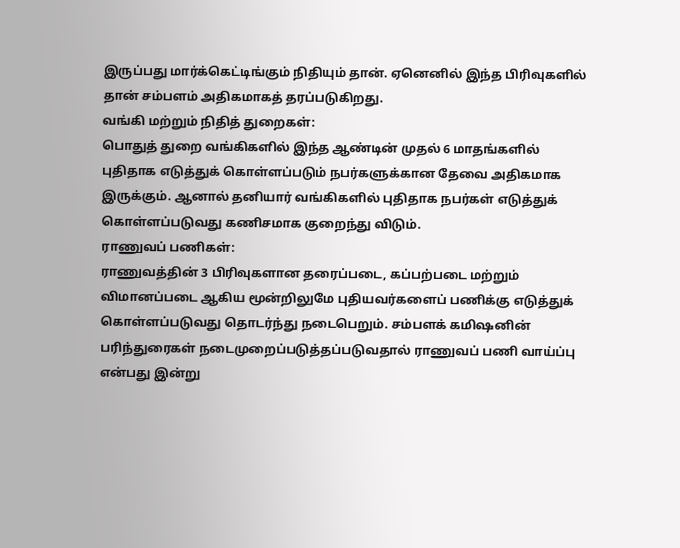இருப்பது மார்க்கெட்டிங்கும் நிதியும் தான். ஏனெனில் இந்த பிரிவுகளில் தான் சம்பளம் அதிகமாகத் தரப்படுகிறது.
வங்கி மற்றும் நிதித் துறைகள்:
பொதுத் துறை வங்கிகளில் இந்த ஆண்டின் முதல் 6 மாதங்களில் புதிதாக எடுத்துக் கொள்ளப்படும் நபர்களுக்கான தேவை அதிகமாக இருக்கும். ஆனால் தனியார் வங்கிகளில் புதிதாக நபர்கள் எடுத்துக் கொள்ளப்படுவது கணிசமாக குறைந்து விடும்.
ராணுவப் பணிகள்:
ராணுவத்தின் 3 பிரிவுகளான தரைப்படை, கப்பற்படை மற்றும் விமானப்படை ஆகிய மூன்றிலுமே புதியவர்களைப் பணிக்கு எடுத்துக் கொள்ளப்படுவது தொடர்ந்து நடைபெறும். சம்பளக் கமிஷனின் பரிந்துரைகள் நடைமுறைப்படுத்தப்படுவதால் ராணுவப் பணி வாய்ப்பு என்பது இன்று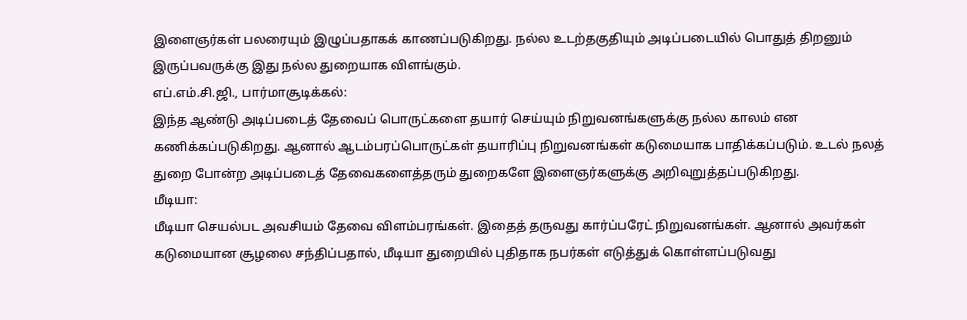இளைஞர்கள் பலரையும் இழுப்பதாகக் காணப்படுகிறது. நல்ல உடற்தகுதியும் அடிப்படையில் பொதுத் திறனும் இருப்பவருக்கு இது நல்ல துறையாக விளங்கும்.
எப்.எம்.சி.ஜி., பார்மாசூடிக்கல்:
இந்த ஆண்டு அடிப்படைத் தேவைப் பொருட்களை தயார் செய்யும் நிறுவனங்களுக்கு நல்ல காலம் என கணிக்கப்படுகிறது. ஆனால் ஆடம்பரப்பொருட்கள் தயாரிப்பு நிறுவனங்கள் கடுமையாக பாதிக்கப்படும். உடல் நலத் துறை போன்ற அடிப்படைத் தேவைகளைத்தரும் துறைகளே இளைஞர்களுக்கு அறிவுறுத்தப்படுகிறது.
மீடியா:
மீடியா செயல்பட அவசியம் தேவை விளம்பரங்கள். இதைத் தருவது கார்ப்பரேட் நிறுவனங்கள். ஆனால் அவர்கள் கடுமையான சூழலை சந்திப்பதால், மீடியா துறையில் புதிதாக நபர்கள் எடுத்துக் கொள்ளப்படுவது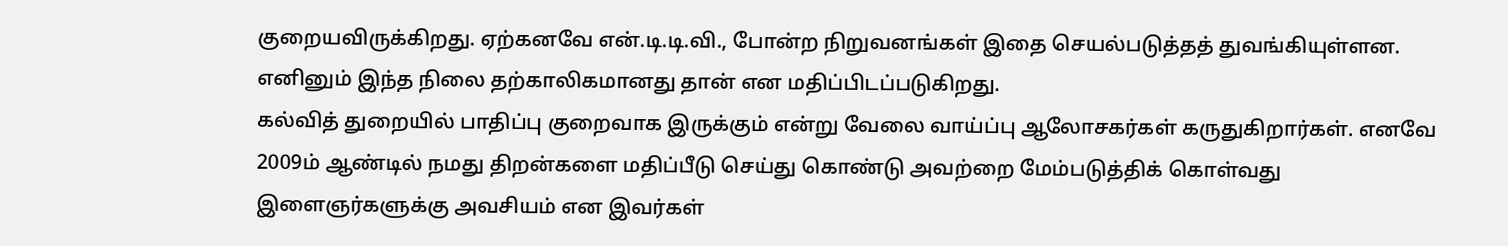குறையவிருக்கிறது. ஏற்கனவே என்.டி.டி.வி., போன்ற நிறுவனங்கள் இதை செயல்படுத்தத் துவங்கியுள்ளன. எனினும் இந்த நிலை தற்காலிகமானது தான் என மதிப்பிடப்படுகிறது.
கல்வித் துறையில் பாதிப்பு குறைவாக இருக்கும் என்று வேலை வாய்ப்பு ஆலோசகர்கள் கருதுகிறார்கள். எனவே 2009ம் ஆண்டில் நமது திறன்களை மதிப்பீடு செய்து கொண்டு அவற்றை மேம்படுத்திக் கொள்வது இளைஞர்களுக்கு அவசியம் என இவர்கள்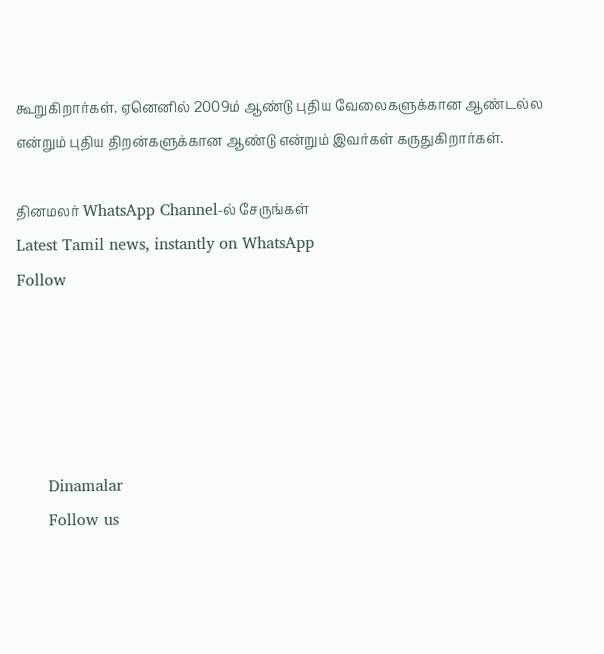கூறுகிறார்கள். ஏனெனில் 2009ம் ஆண்டு புதிய வேலைகளுக்கான ஆண்டல்ல என்றும் புதிய திறன்களுக்கான ஆண்டு என்றும் இவர்கள் கருதுகிறார்கள்.

தினமலர் WhatsApp Channel-ல் சேருங்கள்
Latest Tamil news, instantly on WhatsApp
Follow





      Dinamalar
      Follow us